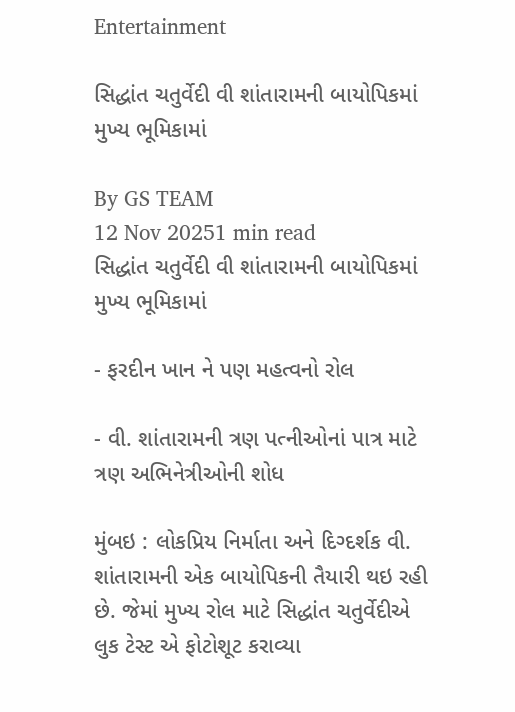Entertainment

સિદ્ધાંત ચતુર્વેદી વી શાંતારામની બાયોપિકમાં મુખ્ય ભૂમિકામાં

By GS TEAM
12 Nov 20251 min read
સિદ્ધાંત ચતુર્વેદી વી શાંતારામની બાયોપિકમાં મુખ્ય ભૂમિકામાં

- ફરદીન ખાન ને પણ મહત્વનો રોલ

- વી. શાંતારામની ત્રણ પત્નીઓનાં પાત્ર માટે ત્રણ અભિનેત્રીઓની શોધ

મુંબઇ : લોકપ્રિય નિર્માતા અને દિગ્દર્શક વી. શાંતારામની એક બાયોપિકની તૈયારી થઇ રહી છે. જેમાં મુખ્ય રોલ માટે સિદ્ધાંત ચતુર્વેદીએ લુક ટેસ્ટ એ ફોટોશૂટ કરાવ્યા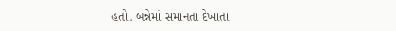હતો. બન્નેમાં સમાનતા દેખાતા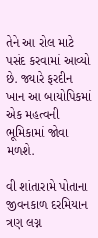તેને આ રોલ માટે પસંદ કરવામાં આવ્યો છે. જ્યારે ફરદીન ખાન આ બાયોપિકમાં એક મહત્વની ભૂમિકામાં જોવા મળશે.

વી શાંતારામે પોતાના જીવનકાળ દરમિયાન ત્રણ લગ્ન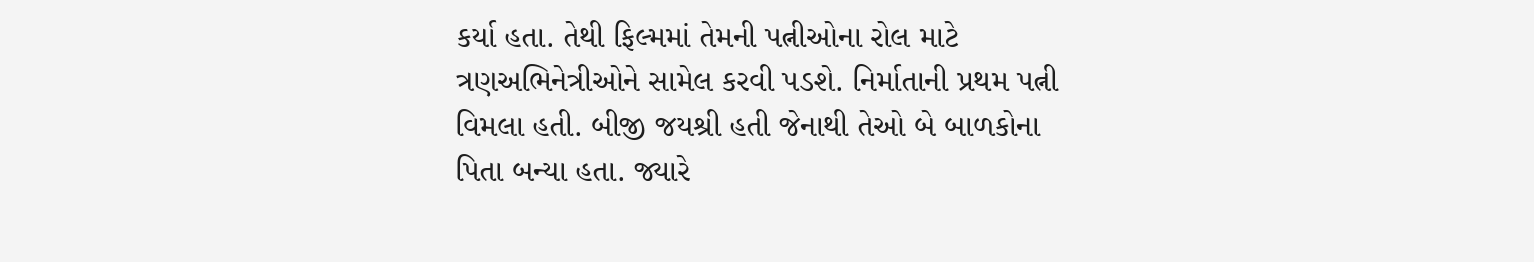કર્યા હતા. તેથી ફિલ્મમાં તેમની પત્નીઓના રોલ માટે ત્રણઅભિનેત્રીઓને સામેલ કરવી પડશે. નિર્માતાની પ્રથમ પત્ની વિમલા હતી. બીજી જયશ્રી હતી જેનાથી તેઓ બે બાળકોના પિતા બન્યા હતા. જ્યારે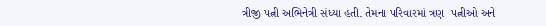ત્રીજી પત્ની અભિનેત્રી સંધ્યા હતી. તેમના પરિવારમાં ત્રણ  પત્નીઓ અને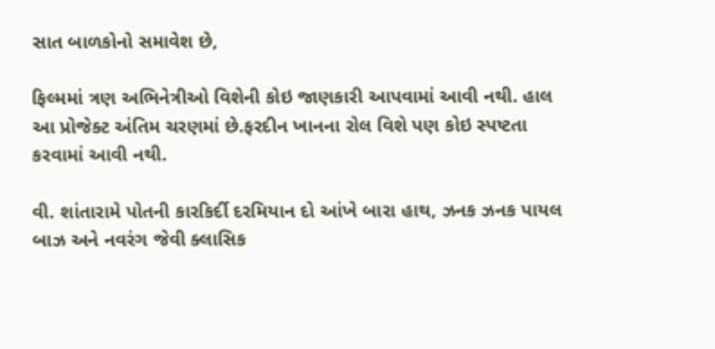સાત બાળકોનો સમાવેશ છે,

ફિલ્મમાં ત્રણ અભિનેત્રીઓ વિશેની કોઇ જાણકારી આપવામાં આવી નથી. હાલ આ પ્રોજેક્ટ અંતિમ ચરણમાં છે.ફરદીન ખાનના રોલ વિશે પણ કોઇ સ્પષ્ટતા કરવામાં આવી નથી.

વી. શાંતારામે પોતની કારકિર્દી દરમિયાન દો આંખે બારા હાથ, ઝનક ઝનક પાયલ બાઝ અને નવરંગ જેવી ક્લાસિક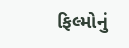ફિલ્મોનું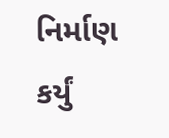નિર્માણ કર્યું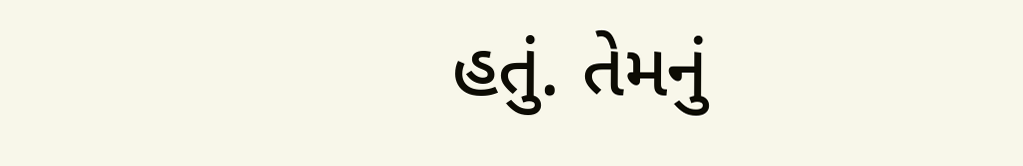હતું. તેમનું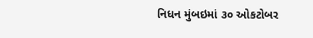નિધન મુંબઇમાં ૩૦ ઓકટોબર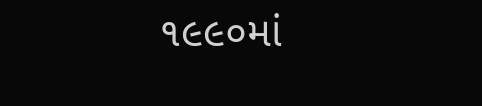૧૯૯૦માં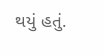થયું હતું.